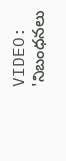VIDEO: 'నిబంధనలు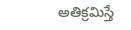అతిక్రమిస్తే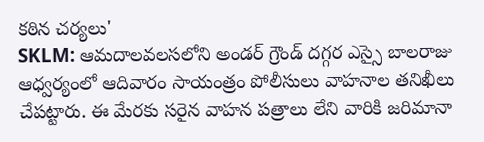కఠిన చర్యలు'
SKLM: ఆమదాలవలసలోని అండర్ గ్రౌండ్ దగ్గర ఎస్సై బాలరాజు ఆధ్వర్యంలో ఆదివారం సాయంత్రం పోలీసులు వాహనాల తనిఖీలు చేపట్టారు. ఈ మేరకు సరైన వాహన పత్రాలు లేని వారికి జరిమానా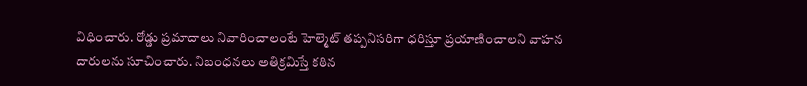విధించారు. రోడ్డు ప్రమాదాలు నివారించాలంటే హెల్మెట్ తప్పనిసరిగా ధరిస్తూ ప్రయాణించాలని వాహన దారులను సూచించారు. నిబంధనలు అతిక్రమిస్తే కఠిన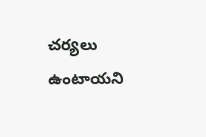చర్యలు ఉంటాయని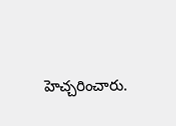హెచ్చరించారు.